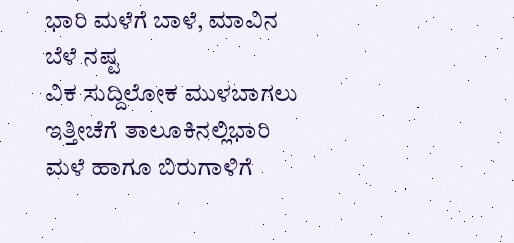ಭಾರಿ ಮಳೆಗೆ ಬಾಳೆ, ಮಾವಿನ ಬೆಳೆ ನಷ್ಟ
ವಿಕ ಸುದ್ದಿಲೋಕ ಮುಳಬಾಗಲು
ಇತ್ತೀಚೆಗೆ ತಾಲೂಕಿನಲ್ಲಿಭಾರಿ ಮಳೆ ಹಾಗೂ ಬಿರುಗಾಳಿಗೆ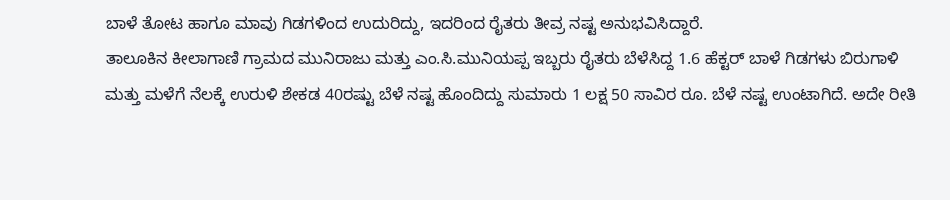ಬಾಳೆ ತೋಟ ಹಾಗೂ ಮಾವು ಗಿಡಗಳಿಂದ ಉದುರಿದ್ದು, ಇದರಿಂದ ರೈತರು ತೀವ್ರ ನಷ್ಟ ಅನುಭವಿಸಿದ್ದಾರೆ.
ತಾಲೂಕಿನ ಕೀಲಾಗಾಣಿ ಗ್ರಾಮದ ಮುನಿರಾಜು ಮತ್ತು ಎಂ.ಸಿ.ಮುನಿಯಪ್ಪ ಇಬ್ಬರು ರೈತರು ಬೆಳೆಸಿದ್ದ 1.6 ಹೆಕ್ಟರ್ ಬಾಳೆ ಗಿಡಗಳು ಬಿರುಗಾಳಿ ಮತ್ತು ಮಳೆಗೆ ನೆಲಕ್ಕೆ ಉರುಳಿ ಶೇಕಡ 40ರಷ್ಟು ಬೆಳೆ ನಷ್ಟ ಹೊಂದಿದ್ದು ಸುಮಾರು 1 ಲಕ್ಷ 50 ಸಾವಿರ ರೂ. ಬೆಳೆ ನಷ್ಟ ಉಂಟಾಗಿದೆ. ಅದೇ ರೀತಿ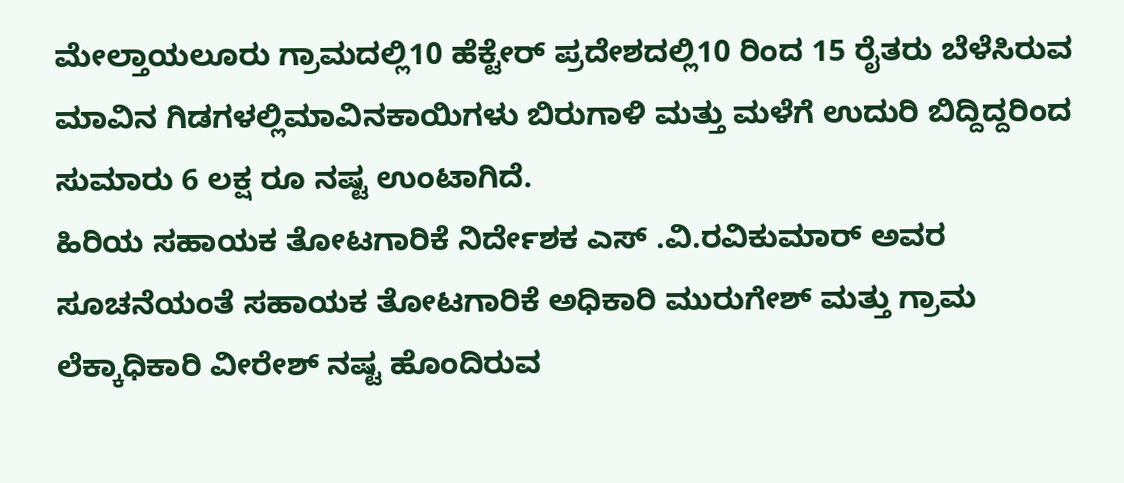ಮೇಲ್ತಾಯಲೂರು ಗ್ರಾಮದಲ್ಲಿ10 ಹೆಕ್ಟೇರ್ ಪ್ರದೇಶದಲ್ಲಿ10 ರಿಂದ 15 ರೈತರು ಬೆಳೆಸಿರುವ ಮಾವಿನ ಗಿಡಗಳಲ್ಲಿಮಾವಿನಕಾಯಿಗಳು ಬಿರುಗಾಳಿ ಮತ್ತು ಮಳೆಗೆ ಉದುರಿ ಬಿದ್ದಿದ್ದರಿಂದ ಸುಮಾರು 6 ಲಕ್ಷ ರೂ ನಷ್ಟ ಉಂಟಾಗಿದೆ.
ಹಿರಿಯ ಸಹಾಯಕ ತೋಟಗಾರಿಕೆ ನಿರ್ದೇಶಕ ಎಸ್ .ವಿ.ರವಿಕುಮಾರ್ ಅವರ ಸೂಚನೆಯಂತೆ ಸಹಾಯಕ ತೋಟಗಾರಿಕೆ ಅಧಿಕಾರಿ ಮುರುಗೇಶ್ ಮತ್ತು ಗ್ರಾಮ ಲೆಕ್ಕಾಧಿಕಾರಿ ವೀರೇಶ್ ನಷ್ಟ ಹೊಂದಿರುವ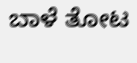ಬಾಳೆ ತೋಟ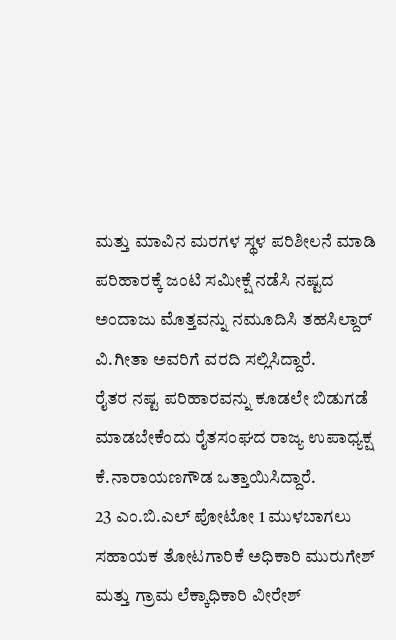ಮತ್ತು ಮಾವಿನ ಮರಗಳ ಸ್ಥಳ ಪರಿಶೀಲನೆ ಮಾಡಿ ಪರಿಹಾರಕ್ಕೆ ಜಂಟಿ ಸಮೀಕ್ಷೆ ನಡೆಸಿ ನಷ್ಟದ ಅಂದಾಜು ಮೊತ್ತವನ್ನು ನಮೂದಿಸಿ ತಹಸಿಲ್ದಾರ್ ವಿ.ಗೀತಾ ಅವರಿಗೆ ವರದಿ ಸಲ್ಲಿಸಿದ್ದಾರೆ.
ರೈತರ ನಷ್ಟ ಪರಿಹಾರವನ್ನು ಕೂಡಲೇ ಬಿಡುಗಡೆ ಮಾಡಬೇಕೆಂದು ರೈತಸಂಘದ ರಾಜ್ಯ ಉಪಾಧ್ಯಕ್ಷ ಕೆ.ನಾರಾಯಣಗೌಡ ಒತ್ತಾಯಿಸಿದ್ದಾರೆ.
23 ಎಂ.ಬಿ.ಎಲ್ ಪೋಟೋ 1 ಮುಳಬಾಗಲು ಸಹಾಯಕ ತೋಟಗಾರಿಕೆ ಅಧಿಕಾರಿ ಮುರುಗೇಶ್ ಮತ್ತು ಗ್ರಾಮ ಲೆಕ್ಕಾಧಿಕಾರಿ ವೀರೇಶ್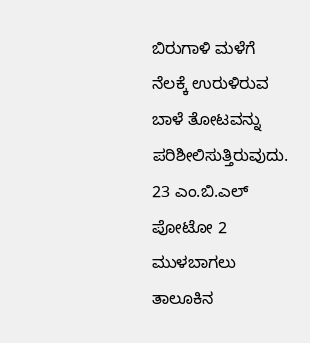ಬಿರುಗಾಳಿ ಮಳೆಗೆ ನೆಲಕ್ಕೆ ಉರುಳಿರುವ ಬಾಳೆ ತೋಟವನ್ನು ಪರಿಶೀಲಿಸುತ್ತಿರುವುದು.
23 ಎಂ.ಬಿ.ಎಲ್ ಪೋಟೋ 2 ಮುಳಬಾಗಲು ತಾಲೂಕಿನ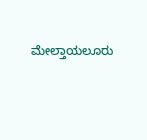ಮೇಲ್ತಾಯಲೂರು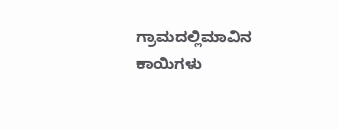ಗ್ರಾಮದಲ್ಲಿಮಾವಿನ ಕಾಯಿಗಳು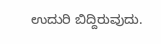ಉದುರಿ ಬಿದ್ದಿರುವುದು.